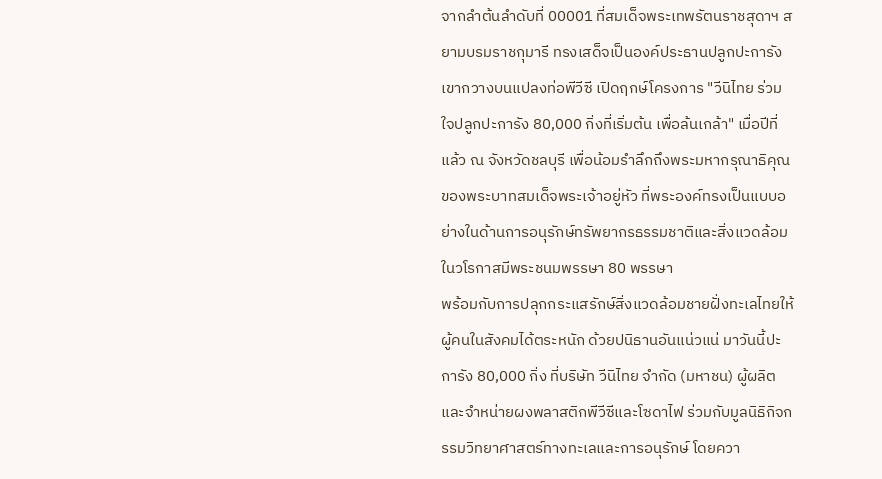จากลำต้นลำดับที่ 00001 ที่สมเด็จพระเทพรัตนราชสุดาฯ สยามบรมราชกุมารี ทรงเสด็จเป็นองค์ประธานปลูกปะการังเขากวางบนแปลงท่อพีวีซี เปิดฤกษ์โครงการ "วีนิไทย ร่วมใจปลูกปะการัง 80,000 กิ่งที่เริ่มต้น เพื่อล้นเกล้า" เมื่อปีที่แล้ว ณ จังหวัดชลบุรี เพื่อน้อมรำลึกถึงพระมหากรุณาธิคุณของพระบาทสมเด็จพระเจ้าอยู่หัว ที่พระองค์ทรงเป็นแบบอย่างในด้านการอนุรักษ์ทรัพยากรธรรมชาติและสิ่งแวดล้อม ในวโรกาสมีพระชนมพรรษา 80 พรรษา
พร้อมกับการปลุกกระแสรักษ์สิ่งแวดล้อมชายฝั่งทะเลไทยให้ผู้คนในสังคมได้ตระหนัก ด้วยปนิธานอันแน่วแน่ มาวันนี้ปะการัง 80,000 กิ่ง ที่บริษัท วีนิไทย จำกัด (มหาชน) ผู้ผลิตและจำหน่ายผงพลาสติกพีวีซีและโซดาไฟ ร่วมกับมูลนิธิกิจกรรมวิทยาศาสตร์ทางทะเลและการอนุรักษ์ โดยควา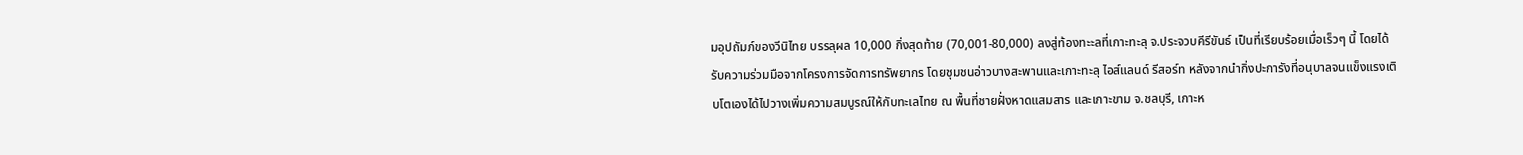มอุปถัมภ์ของวีนิไทย บรรลุผล 10,000 กิ่งสุดท้าย (70,001-80,000) ลงสู่ท้องทะะลที่เกาะทะลุ จ.ประจวบคีรีขันธ์ เป็นที่เรียบร้อยเมื่อเร็วๆ นี้ โดยได้รับความร่วมมือจากโครงการจัดการทรัพยากร โดยชุมชนอ่าวบางสะพานและเกาะทะลุ ไอส์แลนด์ รีสอร์ท หลังจากนำกิ่งปะการังที่อนุบาลจนแข็งแรงเติบโตเองได้ไปวางเพิ่มความสมบูรณ์ให้กับทะเลไทย ณ พื้นที่ชายฝั่งหาดแสมสาร และเกาะขาม จ.ชลบุรี, เกาะห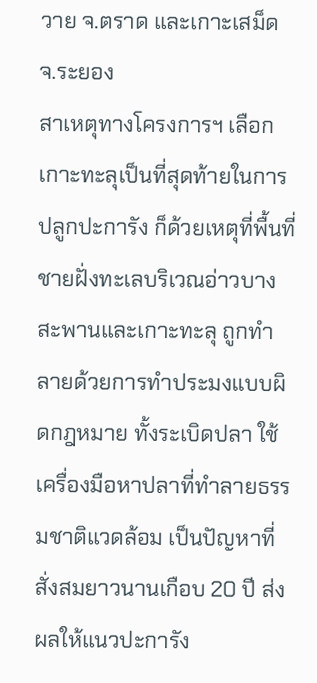วาย จ.ตราด และเกาะเสม็ด จ.ระยอง
สาเหตุทางโครงการฯ เลือกเกาะทะลุเป็นที่สุดท้ายในการปลูกปะการัง ก็ด้วยเหตุที่พื้นที่ชายฝั่งทะเลบริเวณอ่าวบางสะพานและเกาะทะลุ ถูกทำลายด้วยการทำประมงแบบผิดกฎหมาย ทั้งระเบิดปลา ใช้เครื่องมือหาปลาที่ทำลายธรรมชาติแวดล้อม เป็นปัญหาที่สั่งสมยาวนานเกือบ 20 ปี ส่งผลให้แนวปะการัง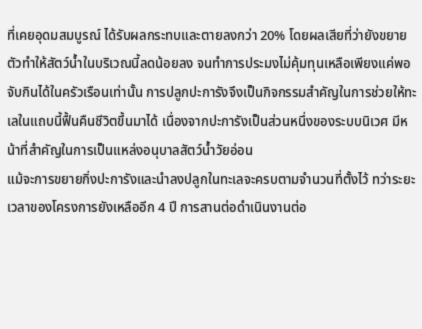ที่เคยอุดมสมบูรณ์ ได้รับผลกระทบและตายลงกว่า 20% โดยผลเสียที่ว่ายังขยายตัวทำให้สัตว์น้ำในบริเวณนี้ลดน้อยลง จนทำการประมงไม่คุ้มทุนเหลือเพียงแค่พอจับกินได้ในครัวเรือนเท่านั้น การปลูกปะการังจึงเป็นกิจกรรมสำคัญในการช่วยให้ทะเลในแถบนี้ฟื้นคืนชีวิตขึ้นมาได้ เนื่องจากปะการังเป็นส่วนหนึ่งของระบบนิเวศ มีหน้าที่สำคัญในการเป็นแหล่งอนุบาลสัตว์น้ำวัยอ่อน
แม้จะการขยายกิ่งปะการังและนำลงปลูกในทะเลจะครบตามจำนวนที่ตั้งไว้ ทว่าระยะเวลาของโครงการยังเหลืออีก 4 ปี การสานต่อดำเนินงานต่อ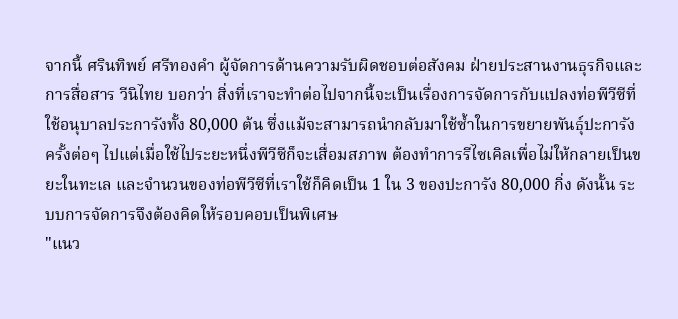จากนี้ ศรินทิพย์ ศรีทองคำ ผู้จัดการด้านความรับผิดชอบต่อสังคม ฝ่ายประสานงานธุรกิจและการสื่อสาร วีนิไทย บอกว่า สิ่งที่เราจะทำต่อไปจากนี้จะเป็นเรื่องการจัดการกับแปลงท่อพีวีซีที่ใช้อนุบาลประการังทั้ง 80,000 ต้น ซึ่งแม้จะสามารถนำกลับมาใช้ซ้ำในการขยายพันธุ์ปะการังครั้งต่อๆ ไปแต่เมื่อใช้ไประยะหนึ่งพีวีซีก็จะเสื่อมสภาพ ต้องทำการรีไซเคิลเพื่อไม่ให้กลายเป็นขยะในทะเล และจำนวนของท่อพีวีซีที่เราใช้ก็คิดเป็น 1 ใน 3 ของปะการัง 80,000 กิ่ง ดังนั้น ระบบการจัดการจึงต้องคิดให้รอบคอบเป็นพิเศษ
"แนว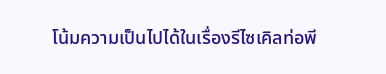โน้มความเป็นไปได้ในเรื่องรีไซเคิลท่อพี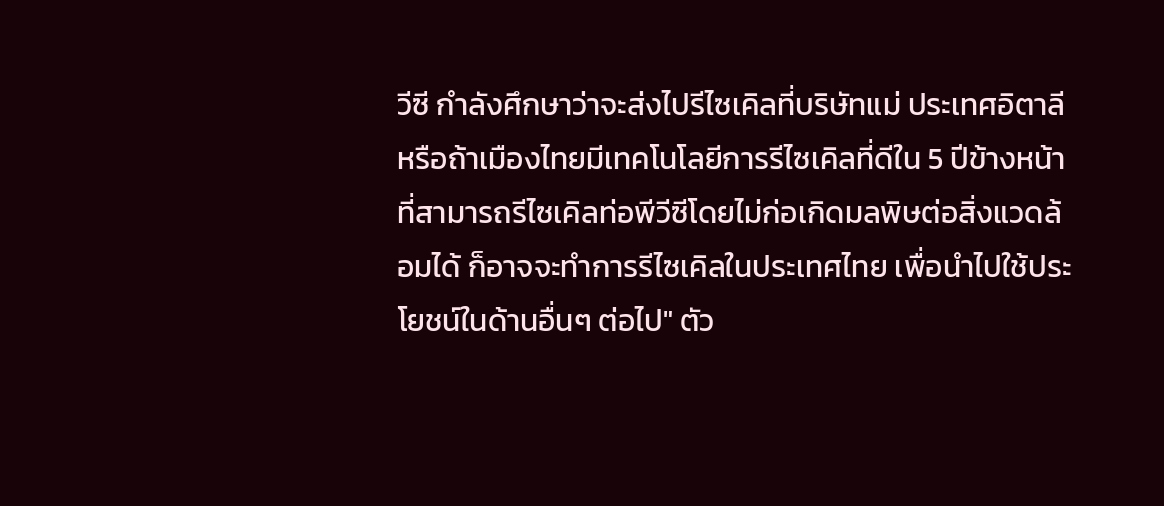วีซี กำลังศึกษาว่าจะส่งไปรีไซเคิลที่บริษัทแม่ ประเทศอิตาลี หรือถ้าเมืองไทยมีเทคโนโลยีการรีไซเคิลที่ดีใน 5 ปีข้างหน้า ที่สามารถรีไซเคิลท่อพีวีซีโดยไม่ก่อเกิดมลพิษต่อสิ่งแวดล้อมได้ ก็อาจจะทำการรีไซเคิลในประเทศไทย เพื่อนำไปใช้ประโยชน์ในด้านอื่นๆ ต่อไป" ตัว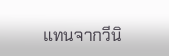แทนจากวีนิ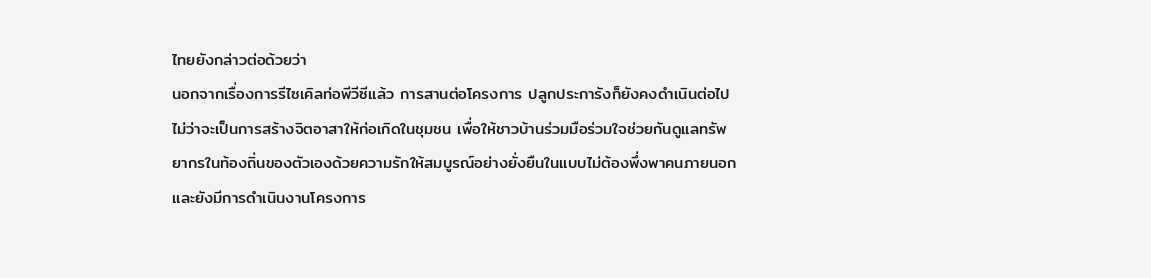ไทยยังกล่าวต่อด้วยว่า
นอกจากเรื่องการรีไซเคิลท่อพีวีซีแล้ว การสานต่อโครงการ ปลูกประการังก็ยังคงดำเนินต่อไปไม่ว่าจะเป็นการสร้างจิตอาสาให้ก่อเกิดในชุมชน เพื่อให้ชาวบ้านร่วมมือร่วมใจช่วยกันดูแลทรัพยากรในท้องถิ่นของตัวเองด้วยความรักให้สมบูรณ์อย่างยั่งยืนในแบบไม่ต้องพึ่งพาคนภายนอก และยังมีการดำเนินงานโครงการ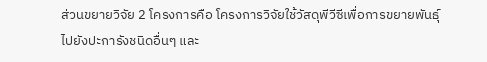ส่วนขยายวิจัย 2 โครงการคือ โครงการวิจัยใช้วัสดุพีวีซีเพื่อการขยายพันธุ์ไปยังปะการังชนิดอื่นๆ และ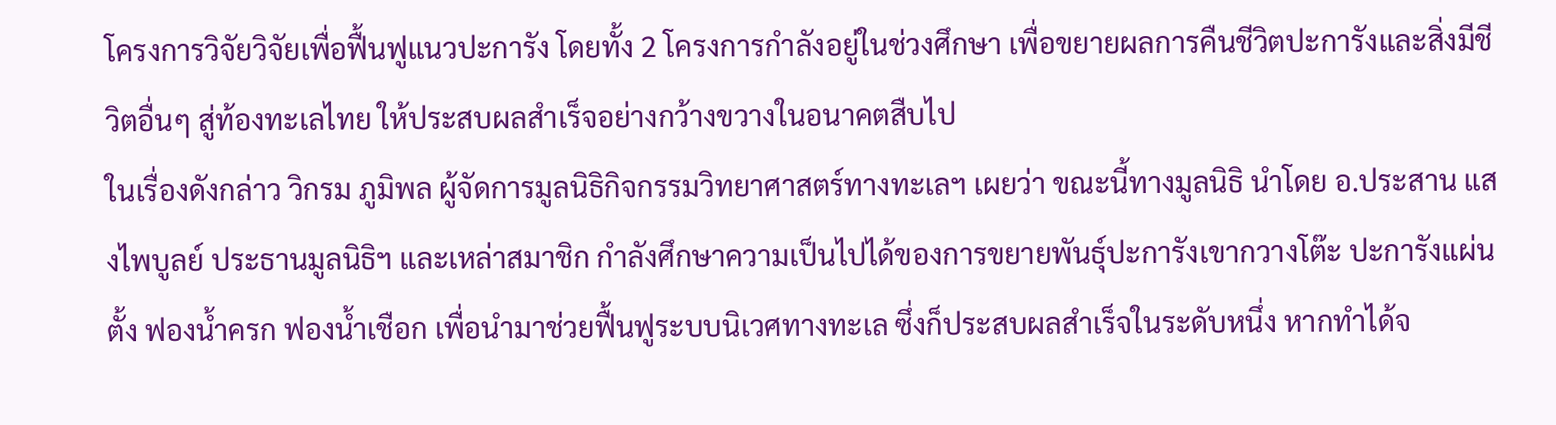โครงการวิจัยวิจัยเพื่อฟื้นฟูแนวปะการัง โดยทั้ง 2 โครงการกำลังอยู่ในช่วงศึกษา เพื่อขยายผลการคืนชีวิตปะการังและสิ่งมีชีวิตอื่นๆ สู่ท้องทะเลไทย ให้ประสบผลสำเร็จอย่างกว้างขวางในอนาคตสืบไป
ในเรื่องดังกล่าว วิกรม ภูมิพล ผู้จัดการมูลนิธิกิจกรรมวิทยาศาสตร์ทางทะเลฯ เผยว่า ขณะนี้ทางมูลนิธิ นำโดย อ.ประสาน แสงไพบูลย์ ประธานมูลนิธิฯ และเหล่าสมาชิก กำลังศึกษาความเป็นไปได้ของการขยายพันธุ์ปะการังเขากวางโต๊ะ ปะการังแผ่นตั้ง ฟองน้ำครก ฟองน้ำเชือก เพื่อนำมาช่วยฟื้นฟูระบบนิเวศทางทะเล ซึ่งก็ประสบผลสำเร็จในระดับหนึ่ง หากทำได้จ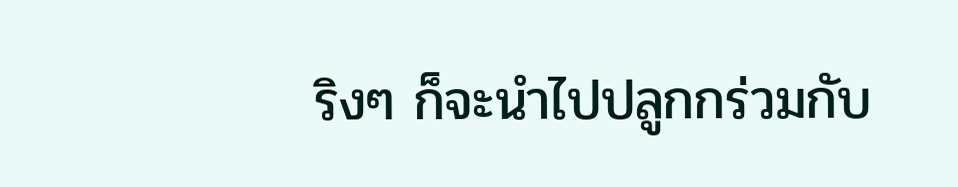ริงๆ ก็จะนำไปปลูกกร่วมกับ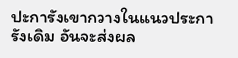ปะการังเขากวางในแนวประการังเดิม อันจะส่งผล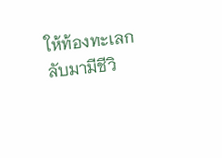ให้ท้องทะเลกลับมามีชีวิ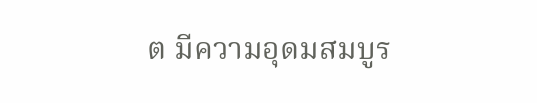ต มีความอุดมสมบูร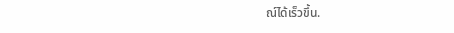ณ์ได้เร็วขึ้น.